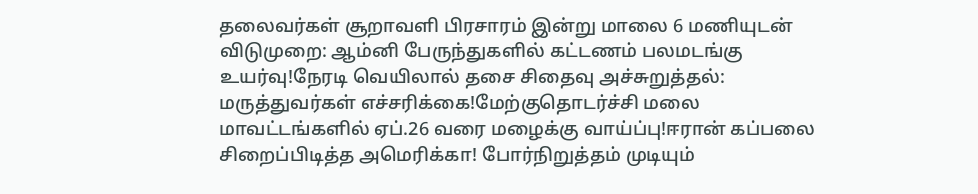தலைவர்கள் சூறாவளி பிரசாரம் இன்று மாலை 6 மணியுடன் விடுமுறை: ஆம்னி பேருந்துகளில் கட்டணம் பலமடங்கு உயர்வு!நேரடி வெயிலால் தசை சிதைவு அச்சுறுத்தல்: மருத்துவர்கள் எச்சரிக்கை!மேற்குதொடர்ச்சி மலை மாவட்டங்களில் ஏப்.26 வரை மழைக்கு வாய்ப்பு!ஈரான் கப்பலை சிறைப்பிடித்த அமெரிக்கா! போர்நிறுத்தம் முடியும்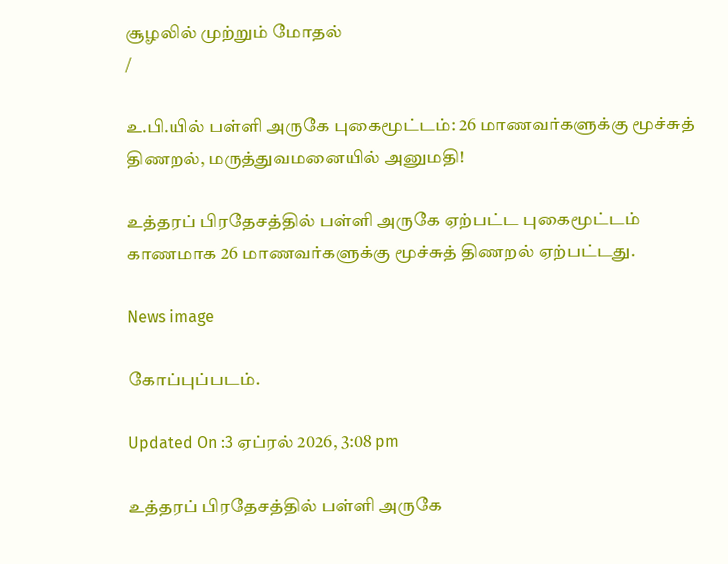சூழலில் முற்றும் மோதல்
/

உ.பி.யில் பள்ளி அருகே புகைமூட்டம்: 26 மாணவர்களுக்கு மூச்சுத் திணறல், மருத்துவமனையில் அனுமதி!

உத்தரப் பிரதேசத்தில் பள்ளி அருகே ஏற்பட்ட புகைமூட்டம் காணமாக 26 மாணவர்களுக்கு மூச்சுத் திணறல் ஏற்பட்டது.

News image

கோப்புப்படம்.

Updated On :3 ஏப்ரல் 2026, 3:08 pm

உத்தரப் பிரதேசத்தில் பள்ளி அருகே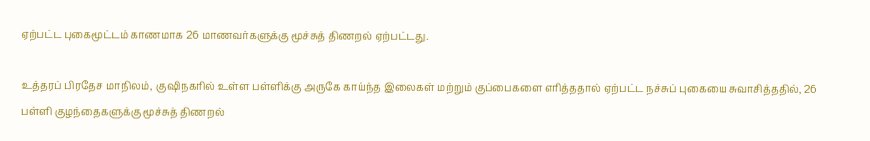ஏற்பட்ட புகைமூட்டம் காணமாக 26 மாணவர்களுக்கு மூச்சுத் திணறல் ஏற்பட்டது.

உத்தரப் பிரதேச மாநிலம், குஷிநகரில் உள்ள பள்ளிக்கு அருகே காய்ந்த இலைகள் மற்றும் குப்பைகளை எரித்ததால் ஏற்பட்ட நச்சுப் புகையை சுவாசித்ததில், 26 பள்ளி குழந்தைகளுக்கு மூச்சுத் திணறல்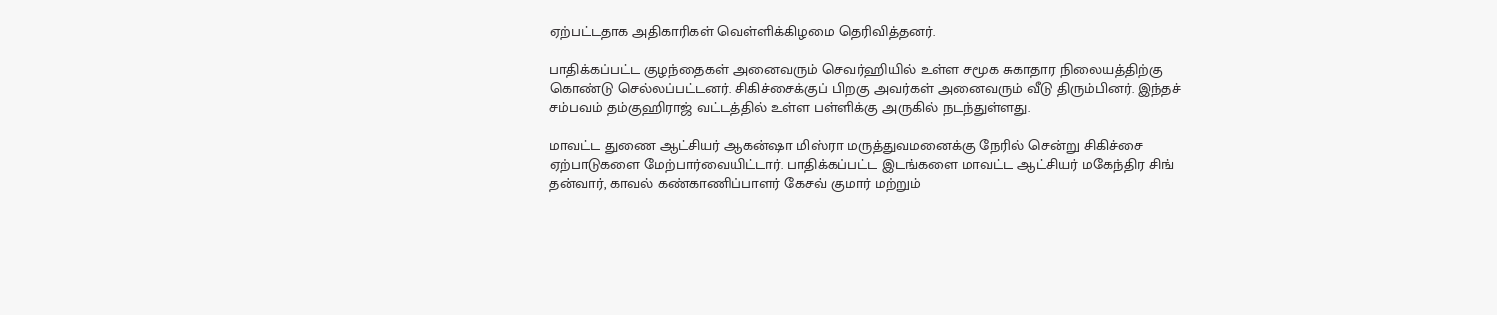ஏற்பட்டதாக அதிகாரிகள் வெள்ளிக்கிழமை தெரிவித்தனர்.

பாதிக்கப்பட்ட குழந்தைகள் அனைவரும் செவர்ஹியில் உள்ள சமூக சுகாதார நிலையத்திற்கு கொண்டு செல்லப்பட்டனர். சிகிச்சைக்குப் பிறகு அவர்கள் அனைவரும் வீடு திரும்பினர். இந்தச் சம்பவம் தம்குஹிராஜ் வட்டத்தில் உள்ள பள்ளிக்கு அருகில் நடந்துள்ளது.

மாவட்ட துணை ஆட்சியர் ஆகன்ஷா மிஸ்ரா மருத்துவமனைக்கு நேரில் சென்று சிகிச்சை ஏற்பாடுகளை மேற்பார்வையிட்டார். பாதிக்கப்பட்ட இடங்களை மாவட்ட ஆட்சியர் மகேந்திர சிங் தன்வார், காவல் கண்காணிப்பாளர் கேசவ் குமார் மற்றும்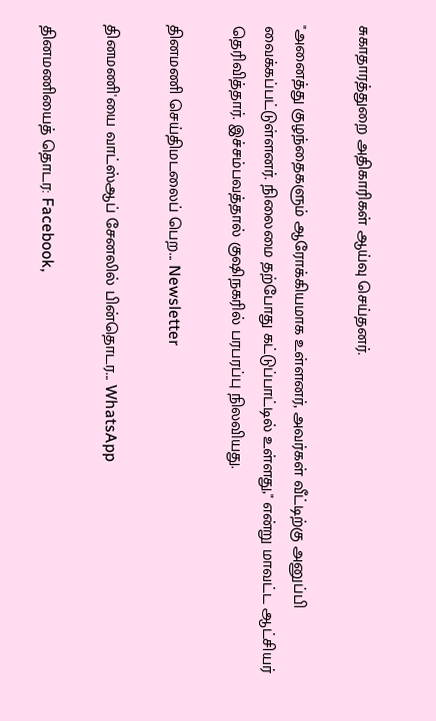சுகாதாரத்துறை அதிகாரிகள் ஆய்வு செய்தனர்.

"அனைத்து குழந்தைகளும் ஆரோக்கியமாக உள்ளனர், அவர்கள் வீட்டிற்கு அனுப்பி வைக்கப்பட்டுள்ளனர். நிலைமை தற்போது கட்டுப்பாட்டில் உள்ளது," என்று மாவட்ட ஆட்சியர் தெரிவித்தார். இச்சம்பவத்தால் குஷிநகரில் பரபரப்பு நிலவியது.

தினமணி செய்திமடலைப் பெற... Newsletter

தினமணி'யை வாட்ஸ்ஆப் சேனலில் பின்தொடர... WhatsApp

தினமணியைத் தொடர: Facebook,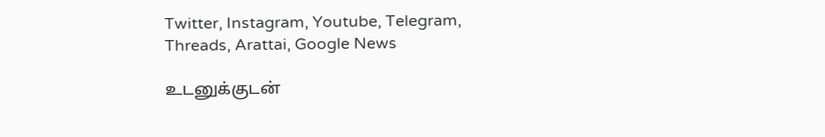Twitter, Instagram, Youtube, Telegram, Threads, Arattai, Google News

உடனுக்குடன்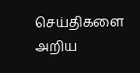செய்திகளை அறிய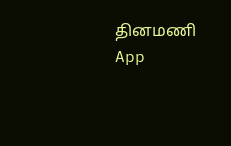தினமணி App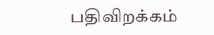பதிவிறக்கம்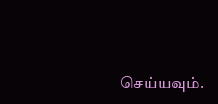செய்யவும்.